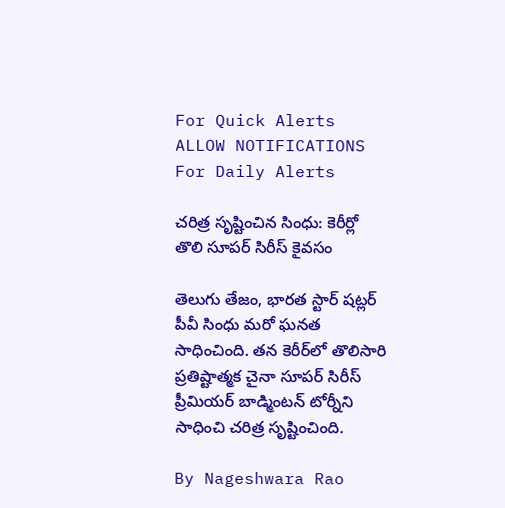For Quick Alerts
ALLOW NOTIFICATIONS
For Daily Alerts

చరిత్ర సృష్టించిన సింధు: కెరీర్లో తొలి సూపర్‌ సిరీస్‌ కైవసం

తెలుగు తేజం, భారత స్టార్ షట్లర్ పీవీ సింధు మరో ఘనత సాధించింది. తన కెరీర్‌లో తొలిసారి ప్రతిష్టాత్మక చైనా సూపర్‌ సిరీస్‌ ప్రీమియర్‌ బాడ్మింటన్‌ టోర్నీని సాధించి చరిత్ర సృష్టించింది.

By Nageshwara Rao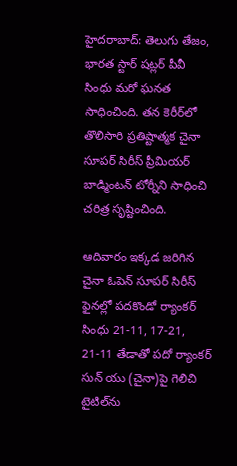హైదరాబాద్: తెలుగు తేజం, భారత స్టార్ షట్లర్ పీవీ సింధు మరో ఘనత సాధించింది. తన కెరీర్‌లో తొలిసారి ప్రతిష్టాత్మక చైనా సూపర్‌ సిరీస్‌ ప్రీమియర్‌ బాడ్మింటన్‌ టోర్నీని సాధించి చరిత్ర సృష్టించింది.

ఆదివారం ఇక్కడ జరిగిన చైనా ఓపెన్ సూపర్ సిరీస్ ఫైనల్లో పదకొండో ర్యాంకర్ సింధు 21-11, 17-21, 21-11 తేడాతో పదో ర్యాంకర్ సున్ యు (చైనా)పై గెలిచి టైటిల్‌ను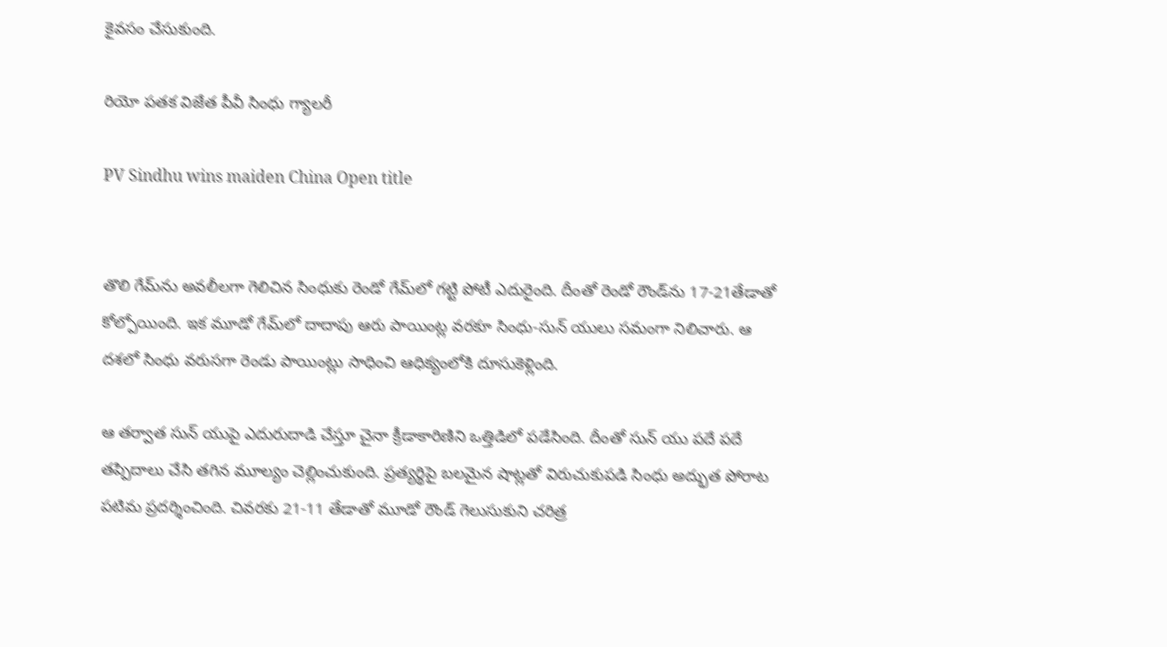కైవసం చేసుకుంది.

రియో పతక విజేత పీవీ సింధు గ్యాలరీ

PV Sindhu wins maiden China Open title


తొలి గేమ్‌ను అవలీలగా గెలిచిన సింధుకు రెండో గేమ్‌లో గట్టి పోటీ ఎదురైంది. దీంతో రెండో రౌండ్‌ను 17-21తేడాతో కోల్పోయింది. ఇక మూడో గేమ్‌లో దాదాపు ఆరు పాయింట్ల వరకూ సింధు-సున్ యులు సమంగా నిలిచారు. ఆ దశలో సింధు వరుసగా రెండు పాయింట్లు సాధించి ఆధిక్యంలోకి దూసుకెళ్లింది.

ఆ తర్వాత సున్ యుపై ఎదురుదాడి చేస్తూ చైనా క్రీడాకారిణిని ఒత్తిడిలో పడేసింది. దీంతో సున్ యు పదే పదే తప్పిదాలు చేసి తగిన మూల్యం చెల్లించుకుంది. ప్రత్యర్థిపై బలమైన షాట్లతో విరుచుకుపడి సింధు అద్భుత పోరాట పటిమ ప్రదర్శించింది. చివరకు 21-11 తేడాతో మూడో రౌండ్‌ గెలుసుకుని చరిత్ర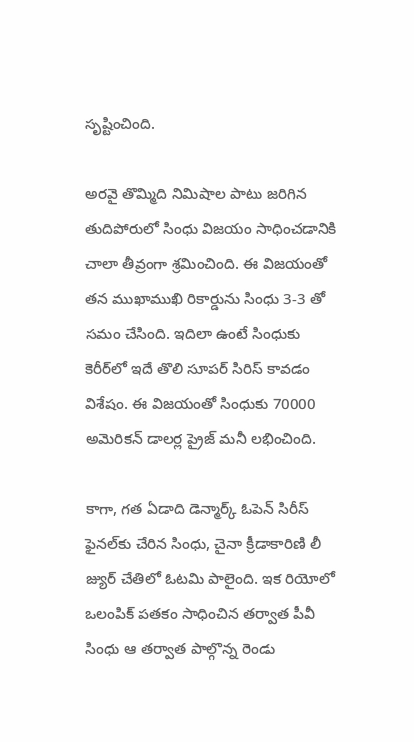సృష్టించింది.

అరవై తొమ్మిది నిమిషాల పాటు జరిగిన తుదిపోరులో సింధు విజయం సాధించడానికి చాలా తీవ్రంగా శ్రమించింది. ఈ విజయంతో తన ముఖాముఖి రికార్డును సింధు 3-3 తో సమం చేసింది. ఇదిలా ఉంటే సింధుకు కెరీర్‌లో ఇదే తొలి సూపర్ సిరిస్ కావడం విశేషం. ఈ విజయంతో సింధుకు 70000 అమెరికన్ డాలర్ల ప్రైజ్ మనీ లభించింది.

కాగా, గత ఏడాది డెన్మార్క్ ఓపెన్ సిరీస్ ఫైనల్‌కు చేరిన సింధు, చైనా క్రీడాకారిణి లీ జ్యుర్ చేతిలో ఓటమి పాలైంది. ఇక రియోలో ఒలంపిక్ పతకం సాధించిన తర్వాత పీవీ సింధు ఆ తర్వాత పాల్గొన్న రెండు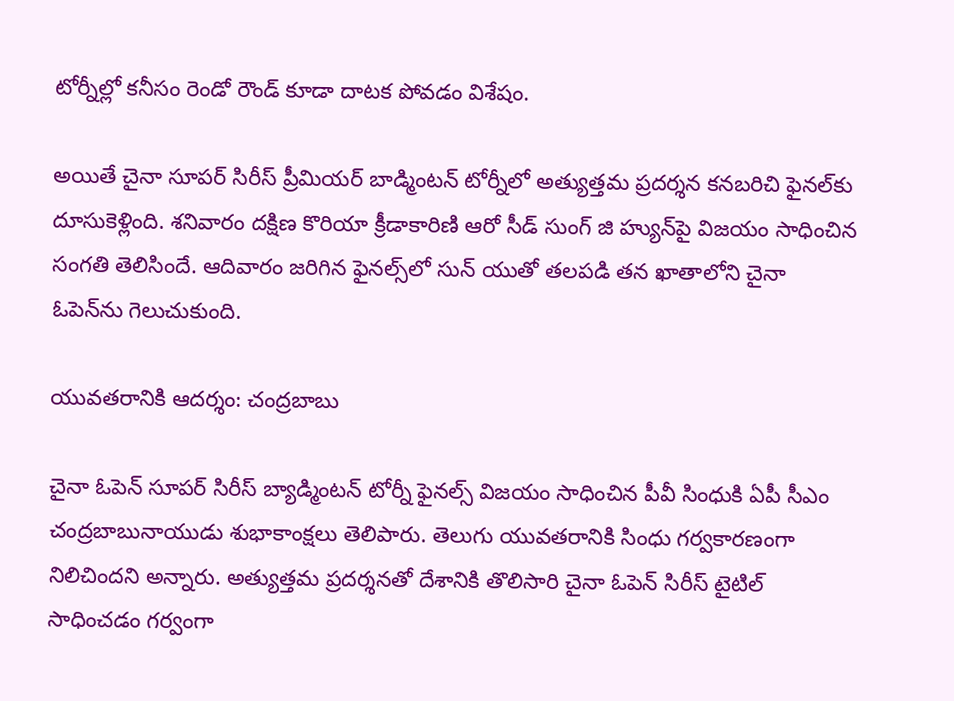టోర్నీల్లో కనీసం రెండో రౌండ్ కూడా దాటక పోవడం విశేషం.

అయితే చైనా సూపర్‌ సిరీస్‌ ప్రీమియర్‌ బాడ్మింటన్‌ టోర్నీలో అత్యుత్తమ ప్రదర్శన కనబరిచి ఫైనల్‌కు దూసుకెళ్లింది. శనివారం దక్షిణ కొరియా క్రీడాకారిణి ఆరో సీడ్‌ సుంగ్ జి హ్యున్‌‌పై విజయం సాధించిన సంగతి తెలిసిందే. ఆదివారం జరిగిన ఫైనల్స్‌‌లో సున్‌ యుతో తలపడి తన ఖాతాలోని చైనా ఓపెన్‌ను గెలుచుకుంది.

యువతరానికి ఆదర్శం: చంద్రబాబు

చైనా ఓపెన్‌ సూపర్‌ సిరీస్‌ బ్యాడ్మింటన్‌ టోర్నీ ఫైనల్స్ విజయం సాధించిన పీవీ సింధుకి ఏపీ సీఎం చంద్రబాబునాయుడు శుభాకాంక్షలు తెలిపారు. తెలుగు యువతరానికి సింధు గర్వకారణంగా నిలిచిందని అన్నారు. అత్యుత్తమ ప్రదర్శనతో దేశానికి తొలిసారి చైనా ఓపెన్‌ సిరీస్‌ టైటిల్‌ సాధించడం గర్వంగా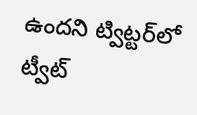ఉందని ట్విట్టర్‌లో ట్వీట్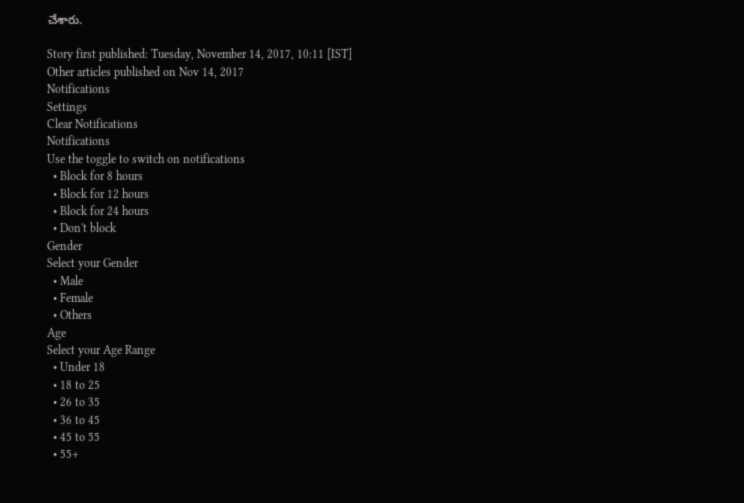చేశారు.

Story first published: Tuesday, November 14, 2017, 10:11 [IST]
Other articles published on Nov 14, 2017
Notifications
Settings
Clear Notifications
Notifications
Use the toggle to switch on notifications
  • Block for 8 hours
  • Block for 12 hours
  • Block for 24 hours
  • Don't block
Gender
Select your Gender
  • Male
  • Female
  • Others
Age
Select your Age Range
  • Under 18
  • 18 to 25
  • 26 to 35
  • 36 to 45
  • 45 to 55
  • 55+